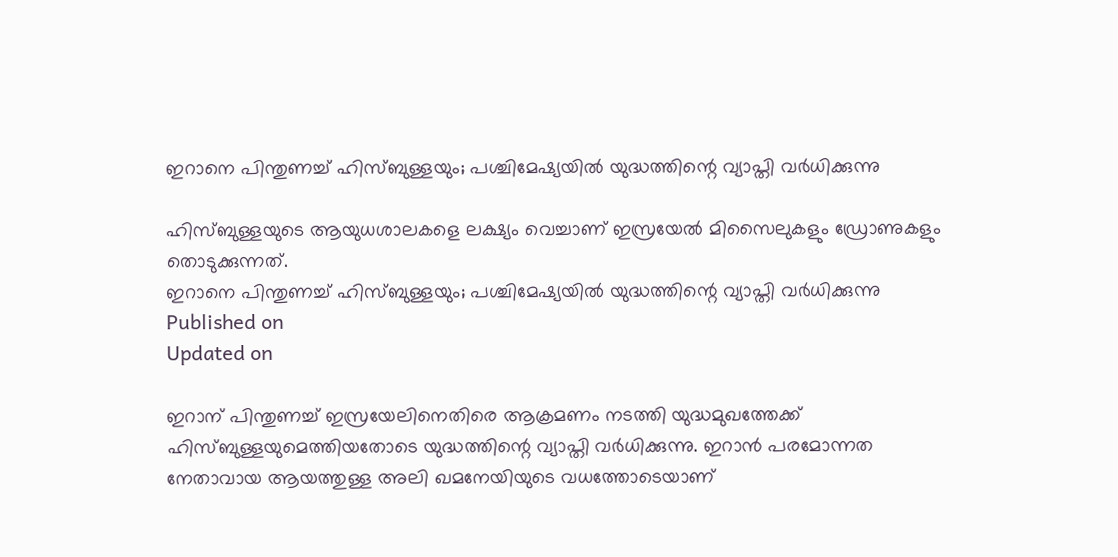ഇറാനെ പിന്തുണച്ച് ഹിസ്ബുള്ളയും; പശ്ചിമേഷ്യയില്‍ യുദ്ധത്തിന്റെ വ്യാപ്തി വര്‍ധിക്കുന്നു

ഹിസ്ബുള്ളയുടെ ആയുധശാലകളെ ലക്ഷ്യം വെച്ചാണ് ഇസ്രയേല്‍ മിസൈലുകളും ഡ്രോണുകളും തൊടുക്കുന്നത്.
ഇറാനെ പിന്തുണച്ച് ഹിസ്ബുള്ളയും; പശ്ചിമേഷ്യയില്‍ യുദ്ധത്തിന്റെ വ്യാപ്തി വര്‍ധിക്കുന്നു
Published on
Updated on

ഇറാന് പിന്തുണച്ച് ഇസ്രയേലിനെതിരെ ആക്രമണം നടത്തി യുദ്ധമുഖത്തേക്ക് ഹിസ്ബുള്ളയുമെത്തിയതോടെ യുദ്ധത്തിന്റെ വ്യാപ്തി വര്‍ധിക്കുന്നു. ഇറാന്‍ പരമോന്നത നേതാവായ ആയത്തുള്ള അലി ഖമനേയിയുടെ വധത്തോടെയാണ്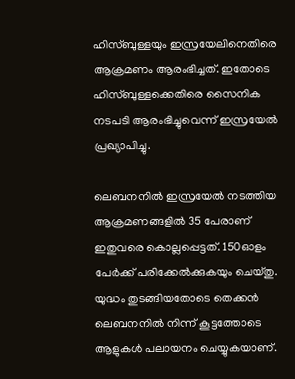ഹിസ്ബുള്ളയും ഇസ്രയേലിനെതിരെ ആക്രമണം ആരംഭിച്ചത്. ഇതോടെ ഹിസ്ബുള്ളക്കെതിരെ സൈനിക നടപടി ആരംഭിച്ചുവെന്ന് ഇസ്രയേല്‍ പ്രഖ്യാപിച്ചു.

ലെബനനില്‍ ഇസ്രയേല്‍ നടത്തിയ ആക്രമണങ്ങളില്‍ 35 പേരാണ് ഇതുവരെ കൊല്ലപ്പെട്ടത്. 150ഓളം പേര്‍ക്ക് പരിക്കേൽക്കുകയും ചെയ്തു. യുദ്ധം തുടങ്ങിയതോടെ തെക്കന്‍ ലെബനനില്‍ നിന്ന് കൂട്ടത്തോടെ ആളുകള്‍ പലായനം ചെയ്യുകയാണ്.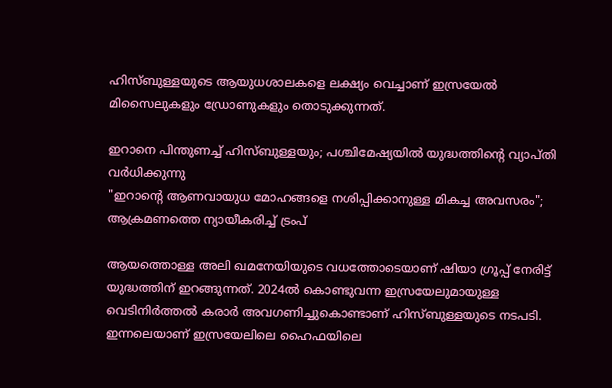ഹിസ്ബുള്ളയുടെ ആയുധശാലകളെ ലക്ഷ്യം വെച്ചാണ് ഇസ്രയേല്‍ മിസൈലുകളും ഡ്രോണുകളും തൊടുക്കുന്നത്.

ഇറാനെ പിന്തുണച്ച് ഹിസ്ബുള്ളയും; പശ്ചിമേഷ്യയില്‍ യുദ്ധത്തിന്റെ വ്യാപ്തി വര്‍ധിക്കുന്നു
"ഇറാന്റെ ആണവായുധ മോഹങ്ങളെ നശിപ്പിക്കാനുള്ള മികച്ച അവസരം"; ആക്രമണത്തെ ന്യായീകരിച്ച് ട്രംപ്

ആയത്തൊള്ള അലി ഖമനേയിയുടെ വധത്തോടെയാണ് ഷിയാ ഗ്രൂപ്പ് നേരിട്ട് യുദ്ധത്തിന് ഇറങ്ങുന്നത്. 2024ല്‍ കൊണ്ടുവന്ന ഇസ്രയേലുമായുള്ള വെടിനിര്‍ത്തല്‍ കരാര്‍ അവഗണിച്ചുകൊണ്ടാണ് ഹിസ്ബുള്ളയുടെ നടപടി. ഇന്നലെയാണ് ഇസ്രയേലിലെ ഹൈഫയിലെ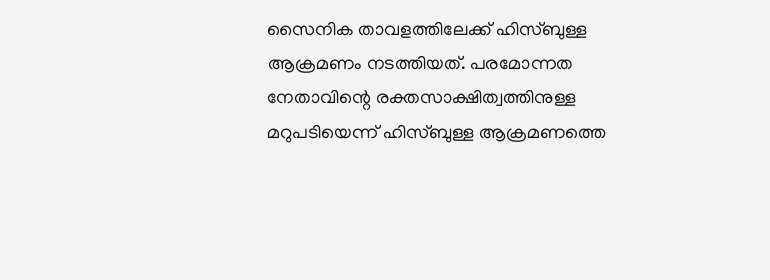സൈനിക താവളത്തിലേക്ക് ഹിസ്ബുള്ള ആക്രമണം നടത്തിയത്. പരമോന്നത നേതാവിന്റെ രക്തസാക്ഷിത്വത്തിനുള്ള മറുപടിയെന്ന് ഹിസ്ബുള്ള ആക്രമണത്തെ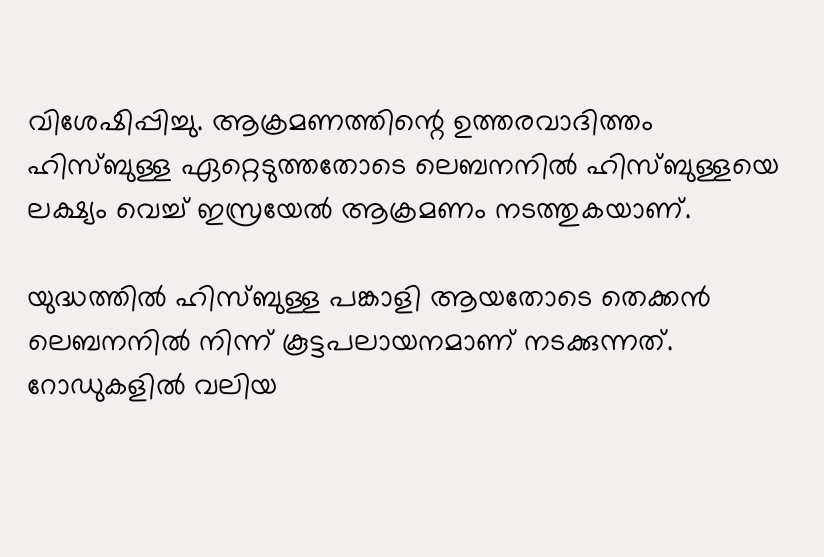വിശേഷിപ്പിച്ചു. ആക്രമണത്തിന്റെ ഉത്തരവാദിത്തം ഹിസ്ബുള്ള ഏറ്റെടുത്തതോടെ ലെബനനില്‍ ഹിസ്ബുള്ളയെ ലക്ഷ്യം വെച്ച് ഇസ്രയേല്‍ ആക്രമണം നടത്തുകയാണ്.

യുദ്ധത്തില്‍ ഹിസ്ബുള്ള പങ്കാളി ആയതോടെ തെക്കന്‍ ലെബനനില്‍ നിന്ന് കൂട്ടപലായനമാണ് നടക്കുന്നത്. റോഡുകളില്‍ വലിയ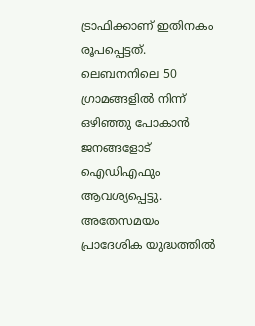ട്രാഫിക്കാണ് ഇതിനകം രൂപപ്പെട്ടത്. ലെബനനിലെ 50 ഗ്രാമങ്ങളില്‍ നിന്ന് ഒഴിഞ്ഞു പോകാന്‍ ജനങ്ങളോട് ഐഡിഎഫും ആവശ്യപ്പെട്ടു. അതേസമയം പ്രാദേശിക യുദ്ധത്തില്‍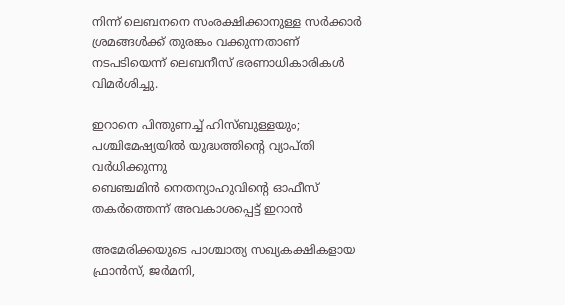നിന്ന് ലെബനനെ സംരക്ഷിക്കാനുള്ള സര്‍ക്കാര്‍ ശ്രമങ്ങള്‍ക്ക് തുരങ്കം വക്കുന്നതാണ് നടപടിയെന്ന് ലെബനീസ് ഭരണാധികാരികള്‍ വിമര്‍ശിച്ചു.

ഇറാനെ പിന്തുണച്ച് ഹിസ്ബുള്ളയും; പശ്ചിമേഷ്യയില്‍ യുദ്ധത്തിന്റെ വ്യാപ്തി വര്‍ധിക്കുന്നു
ബെഞ്ചമിന്‍ നെതന്യാഹുവിന്റെ ഓഫീസ് തകർത്തെന്ന് അവകാശപ്പെട്ട് ഇറാന്‍

അമേരിക്കയുടെ പാശ്ചാത്യ സഖ്യകക്ഷികളായ ഫ്രാന്‍സ്, ജര്‍മനി,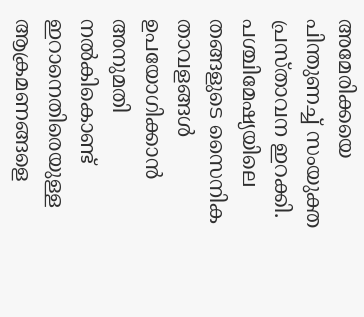അമേരിക്കയെ പിന്തുണച്ച് സംയുക്ത പ്രസ്താവന ഇറക്കി. പശ്ചിമേഷ്യയിലെ തങ്ങളുടെ സൈനിക താവളങ്ങള്‍ ഉപയോഗിക്കാന്‍ അനുമതി നല്‍കികൊണ്ട് ഇറാനെതിരെയുള്ള ആക്രമണങ്ങളെ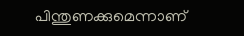പിന്തുണക്കുമെന്നാണ്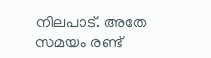നിലപാട്. അതേ സമയം രണ്ട്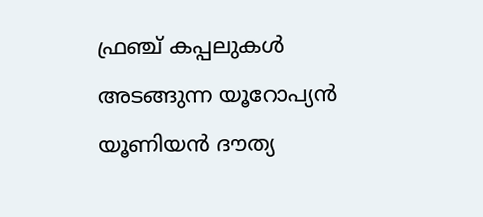ഫ്രഞ്ച് കപ്പലുകള്‍ അടങ്ങുന്ന യൂറോപ്യന്‍ യൂണിയന്‍ ദൗത്യ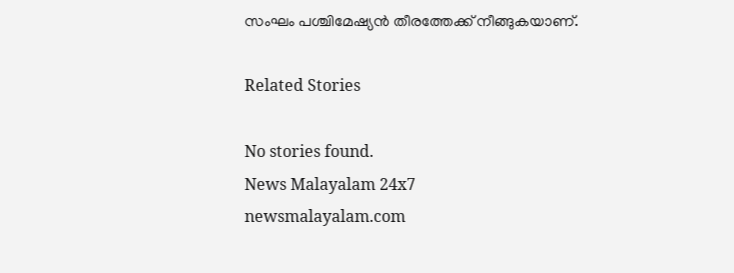സംഘം പശ്ചിമേഷ്യന്‍ തീരത്തേക്ക് നീങ്ങുകയാണ്.

Related Stories

No stories found.
News Malayalam 24x7
newsmalayalam.com